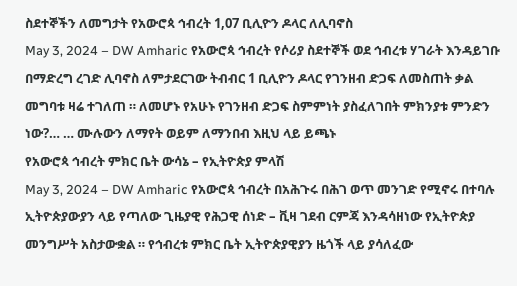ስደተኞችን ለመግታት የአውሮጳ ኅብረት 1,07 ቢሊዮን ዶላር ለሊባኖስ
May 3, 2024 – DW Amharic የአውሮጳ ኅብረት የሶሪያ ስደተኞች ወደ ኅብረቱ ሃገራት እንዳይገቡ በማድረግ ረገድ ሊባኖስ ለምታደርገው ትብብር 1 ቢሊዮን ዶላር የገንዘብ ድጋፍ ለመስጠት ቃል መግባቱ ዛሬ ተገለጠ ። ለመሆኑ የአሁኑ የገንዘብ ድጋፍ ስምምነት ያስፈለገበት ምክንያቱ ምንድን ነው?… … ሙሉውን ለማየት ወይም ለማንበብ እዚህ ላይ ይጫኑ
የአውሮጳ ኅብረት ምክር ቤት ውሳኔ – የኢትዮጵያ ምላሽ
May 3, 2024 – DW Amharic የአውሮጳ ኅብረት በአሕጉሩ በሕገ ወጥ መንገድ የሚኖሩ በተባሉ ኢትዮጵያውያን ላይ የጣለው ጊዜያዊ የሕጋዊ ሰነድ – ቪዛ ገደብ ርምጃ እንዳሳዘነው የኢትዮጵያ መንግሥት አስታውቋል ። የኅብረቱ ምክር ቤት ኢትዮጵያዊያን ዜጎች ላይ ያሳለፈው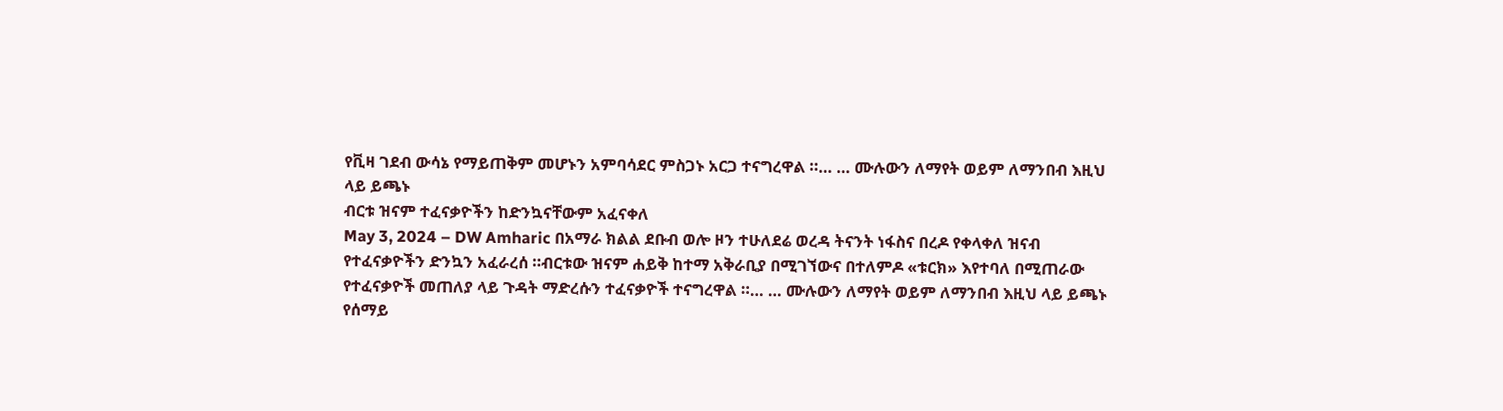የቪዛ ገደብ ውሳኔ የማይጠቅም መሆኑን አምባሳደር ምስጋኑ አርጋ ተናግረዋል ።… … ሙሉውን ለማየት ወይም ለማንበብ እዚህ ላይ ይጫኑ
ብርቱ ዝናም ተፈናቃዮችን ከድንኳናቸውም አፈናቀለ
May 3, 2024 – DW Amharic በአማራ ክልል ደቡብ ወሎ ዞን ተሁለደሬ ወረዳ ትናንት ነፋስና በረዶ የቀላቀለ ዝናብ የተፈናቃዮችን ድንኳን አፈራረሰ ።ብርቱው ዝናም ሐይቅ ከተማ አቅራቢያ በሚገኘውና በተለምዶ «ቱርክ» እየተባለ በሚጠራው የተፈናቃዮች መጠለያ ላይ ጉዳት ማድረሱን ተፈናቃዮች ተናግረዋል ።… … ሙሉውን ለማየት ወይም ለማንበብ እዚህ ላይ ይጫኑ
የሰማይ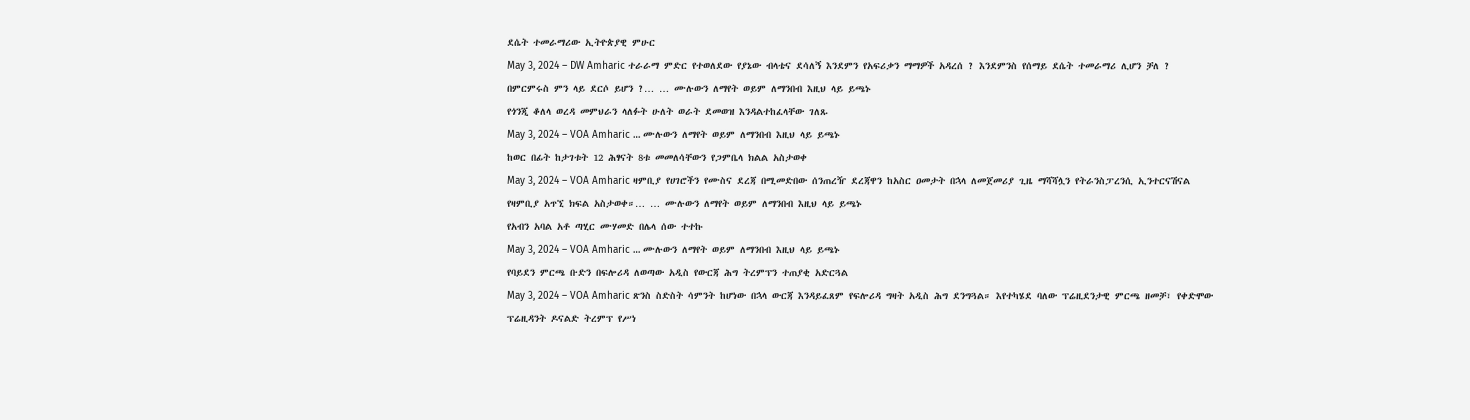ደሴት ተመራማሪው ኢትዮጵያዊ ምሁር
May 3, 2024 – DW Amharic ተራራማ ምድር የተወለደው የያኔው ብላቴና ደሳለኝ እንደምን የአፍሪቃን ማማዎች አዳረሰ ? እንደምንስ የሰማይ ደሴት ተመራማሪ ሊሆን ቻለ ? በምርምሩስ ምን ላይ ደርሶ ይሆን ?… … ሙሉውን ለማየት ወይም ለማንበብ እዚህ ላይ ይጫኑ
የጎንጂ ቆለላ ወረዳ መምህራን ላለፉት ሁለት ወራት ደመወዝ እንዳልተከፈላቸው ገለጹ
May 3, 2024 – VOA Amharic … ሙሉውን ለማየት ወይም ለማንበብ እዚህ ላይ ይጫኑ
ከወር በፊት ከታገቱት 12 ሕፃናት 8ቱ መመለሳቸውን የጋምቤላ ክልል አስታወቀ
May 3, 2024 – VOA Amharic ዛምቢያ የሀገሮችን የሙስና ደረጃ በሚመድበው ሰንጠረዥ ደረጃዋን ከአስር ዐመታት በኋላ ለመጀመሪያ ጊዜ ማሻሻሏን የትራንስፓረንሲ ኢንተርናሽናል የዛምቢያ አጥኚ ክፍል አስታወቀ።… … ሙሉውን ለማየት ወይም ለማንበብ እዚህ ላይ ይጫኑ
የአብን አባል አቶ ጣሂር ሙሃመድ በሌላ ሰው ተተኩ
May 3, 2024 – VOA Amharic … ሙሉውን ለማየት ወይም ለማንበብ እዚህ ላይ ይጫኑ
የባይደን ምርጫ ቡድን በፍሎሪዳ ለወጣው አዲስ የውርጃ ሕግ ትረምፕን ተጠያቂ አድርጓል
May 3, 2024 – VOA Amharic ጽንስ ስድስት ሳምንት ከሆነው በኋላ ውርጃ እንዳይፈጸም የፍሎሪዳ ግዛት አዲስ ሕግ ደንግጓል። እየተካሄደ ባለው ፕሬዚደንታዊ ምርጫ ዘመቻ፣ የቀድሞው ፕሬዚዳንት ዶናልድ ትረምፕ የሥነ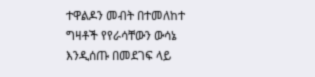ተዋልዶን መብት በተመለከተ ግዛቶች የየራሳቸውን ውሳኔ እንዲሰጡ በመደገፍ ላይ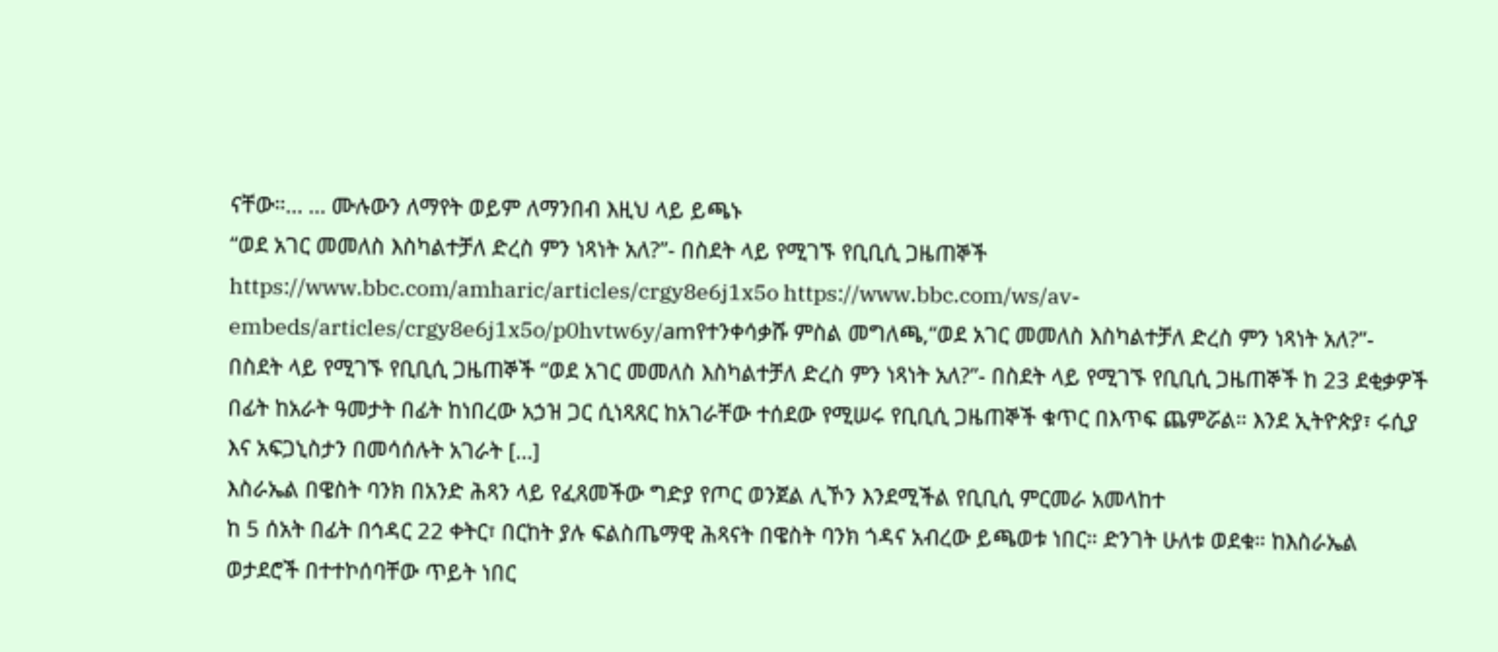ናቸው።… … ሙሉውን ለማየት ወይም ለማንበብ እዚህ ላይ ይጫኑ
“ወደ አገር መመለስ እስካልተቻለ ድረስ ምን ነጻነት አለ?”- በስደት ላይ የሚገኙ የቢቢሲ ጋዜጠኞች
https://www.bbc.com/amharic/articles/crgy8e6j1x5o https://www.bbc.com/ws/av-embeds/articles/crgy8e6j1x5o/p0hvtw6y/amየተንቀሳቃሹ ምስል መግለጫ,“ወደ አገር መመለስ እስካልተቻለ ድረስ ምን ነጻነት አለ?”- በስደት ላይ የሚገኙ የቢቢሲ ጋዜጠኞች “ወደ አገር መመለስ እስካልተቻለ ድረስ ምን ነጻነት አለ?”- በስደት ላይ የሚገኙ የቢቢሲ ጋዜጠኞች ከ 23 ደቂቃዎች በፊት ከአራት ዓመታት በፊት ከነበረው አኃዝ ጋር ሲነጻጸር ከአገራቸው ተሰደው የሚሠሩ የቢቢሲ ጋዜጠኞች ቁጥር በእጥፍ ጨምሯል። እንደ ኢትዮጵያ፣ ሩሲያ እና አፍጋኒስታን በመሳሰሉት አገራት […]
እስራኤል በዌስት ባንክ በአንድ ሕጻን ላይ የፈጸመችው ግድያ የጦር ወንጀል ሊኾን እንደሚችል የቢቢሲ ምርመራ አመላከተ
ከ 5 ሰአት በፊት በኅዳር 22 ቀትር፣ በርከት ያሉ ፍልስጤማዊ ሕጻናት በዌስት ባንክ ጎዳና አብረው ይጫወቱ ነበር። ድንገት ሁለቱ ወደቁ። ከእስራኤል ወታደሮች በተተኮሰባቸው ጥይት ነበር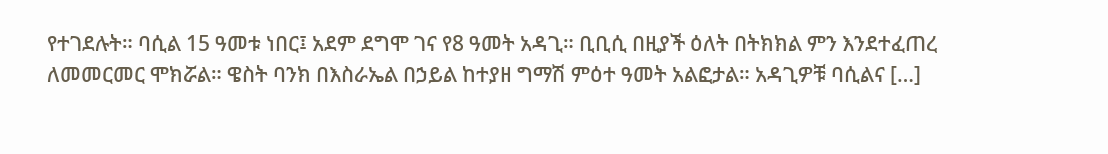የተገደሉት። ባሲል 15 ዓመቱ ነበር፤ አደም ደግሞ ገና የ8 ዓመት አዳጊ። ቢቢሲ በዚያች ዕለት በትክክል ምን እንደተፈጠረ ለመመርመር ሞክሯል። ዌስት ባንክ በእስራኤል በኃይል ከተያዘ ግማሽ ምዕተ ዓመት አልፎታል። አዳጊዎቹ ባሲልና […]